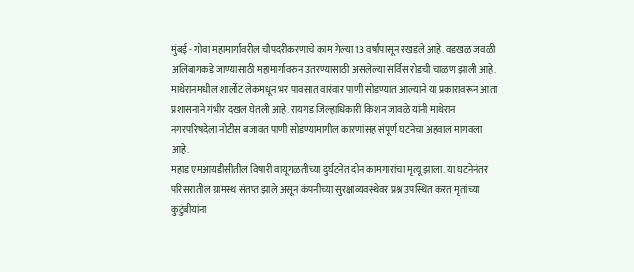मुंबई - गोवा महामार्गावरील चौपदरीकरणाचे काम गेल्या 13 वर्षांपासून रखडले आहे. वडखळ जवळी अलिबागकडे जाण्यासाठी महामार्गावरुन उतरण्यासाठी असलेल्या सर्विस रोडची चाळण झाली आहे.
माथेरानमधील शार्लोट लेकमधून भर पावसात वारंवार पाणी सोडण्यात आल्याने या प्रकारावरून आता प्रशासनाने गंभीर दखल घेतली आहे. रायगड जिल्हाधिकारी किशन जावळे यांनी माथेरान नगरपरिषदेला नोटीस बजावत पाणी सोडण्यामागील कारणांसह संपूर्ण घटनेचा अहवाल मागवला आहे.
महाड एमआयडीसीतील विषारी वायूगळतीच्या दुर्घटनेत दोन कामगारांचा मृत्यू झाला. या घटनेनंतर परिसरातील ग्रामस्थ संतप्त झाले असून कंपनीच्या सुरक्षाव्यवस्थेवर प्रश्न उपस्थित करत मृतांच्या कुटुंबीयांना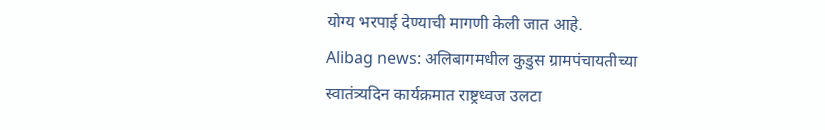योग्य भरपाई देण्याची मागणी केली जात आहे.
Alibag news: अलिबागमधील कुडुस ग्रामपंचायतीच्या स्वातंत्र्यदिन कार्यक्रमात राष्ट्रध्वज उलटा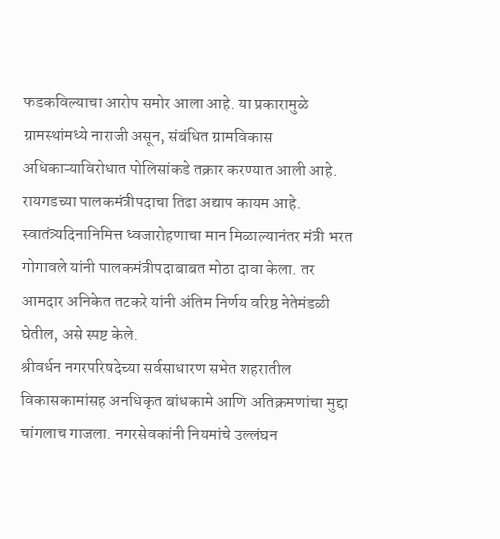फडकविल्याचा आरोप समोर आला आहे. या प्रकारामुळे ग्रामस्थांमध्ये नाराजी असून, संबंधित ग्रामविकास अधिकाऱ्याविरोधात पोलिसांकडे तक्रार करण्यात आली आहे.
रायगडच्या पालकमंत्रीपदाचा तिढा अद्याप कायम आहे. स्वातंत्र्यदिनानिमित्त ध्वजारोहणाचा मान मिळाल्यानंतर मंत्री भरत गोगावले यांनी पालकमंत्रीपदाबाबत मोठा दावा केला. तर आमदार अनिकेत तटकरे यांनी अंतिम निर्णय वरिष्ठ नेतेमंडळी घेतील, असे स्पष्ट केले.
श्रीवर्धन नगरपरिषदेच्या सर्वसाधारण सभेत शहरातील विकासकामांसह अनधिकृत बांधकामे आणि अतिक्रमणांचा मुद्दा चांगलाच गाजला. नगरसेवकांनी नियमांचे उल्लंघन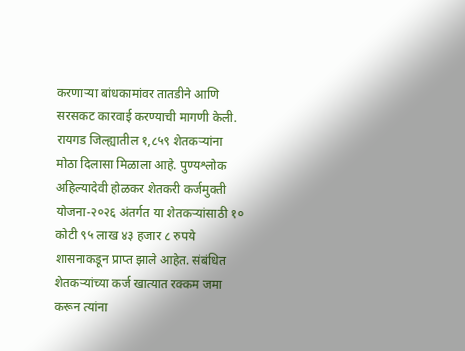करणाऱ्या बांधकामांवर तातडीने आणि सरसकट कारवाई करण्याची मागणी केली.
रायगड जिल्ह्यातील १,८५९ शेतकऱ्यांना मोठा दिलासा मिळाला आहे. पुण्यश्लोक अहिल्यादेवी होळकर शेतकरी कर्जमुक्ती योजना-२०२६ अंतर्गत या शेतकऱ्यांसाठी १० कोटी ९५ लाख ४३ हजार ८ रुपये शासनाकडून प्राप्त झाले आहेत. संबंधित शेतकऱ्यांच्या कर्ज खात्यात रक्कम जमा करून त्यांना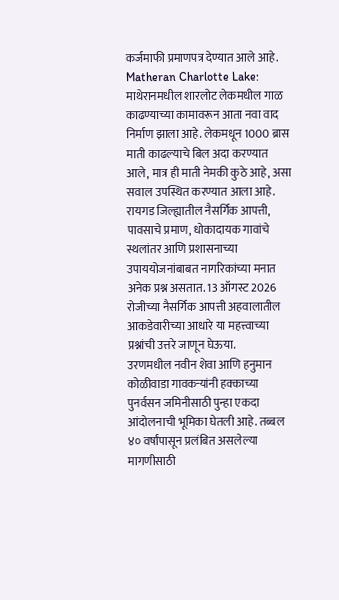कर्जमाफी प्रमाणपत्र देण्यात आले आहे.
Matheran Charlotte Lake: माथेरानमधील शारलोट लेकमधील गाळ काढण्याच्या कामावरून आता नवा वाद निर्माण झाला आहे. लेकमधून 1000 ब्रास माती काढल्याचे बिल अदा करण्यात आले, मात्र ही माती नेमकी कुठे आहे, असा सवाल उपस्थित करण्यात आला आहे.
रायगड जिल्ह्यातील नैसर्गिक आपत्ती, पावसाचे प्रमाण, धोकादायक गावांचे स्थलांतर आणि प्रशासनाच्या उपाययोजनांबाबत नागरिकांच्या मनात अनेक प्रश्न असतात. 13 ऑगस्ट 2026 रोजीच्या नैसर्गिक आपत्ती अहवालातील आकडेवारीच्या आधारे या महत्त्वाच्या प्रश्नांची उत्तरे जाणून घेऊया.
उरणमधील नवीन शेवा आणि हनुमान कोळीवाडा गावकऱ्यांनी हक्काच्या पुनर्वसन जमिनीसाठी पुन्हा एकदा आंदोलनाची भूमिका घेतली आहे. तब्बल ४० वर्षांपासून प्रलंबित असलेल्या मागणीसाठी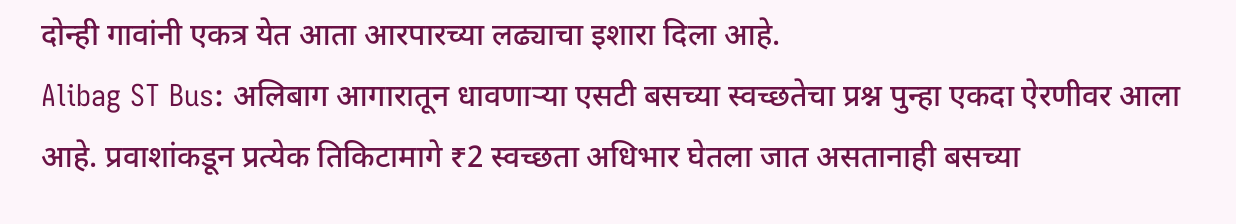दोन्ही गावांनी एकत्र येत आता आरपारच्या लढ्याचा इशारा दिला आहे.
Alibag ST Bus: अलिबाग आगारातून धावणाऱ्या एसटी बसच्या स्वच्छतेचा प्रश्न पुन्हा एकदा ऐरणीवर आला आहे. प्रवाशांकडून प्रत्येक तिकिटामागे ₹2 स्वच्छता अधिभार घेतला जात असतानाही बसच्या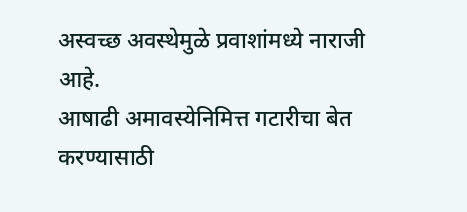अस्वच्छ अवस्थेमुळे प्रवाशांमध्ये नाराजी आहे.
आषाढी अमावस्येनिमित्त गटारीचा बेत करण्यासाठी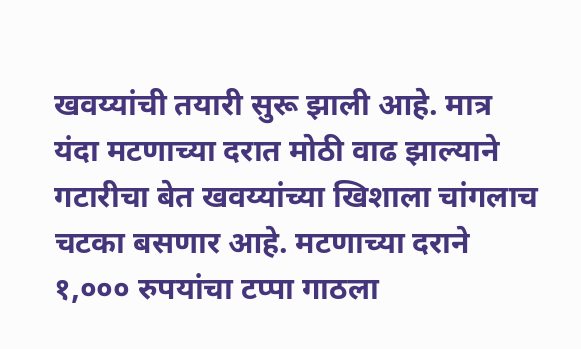खवय्यांची तयारी सुरू झाली आहे. मात्र यंदा मटणाच्या दरात मोठी वाढ झाल्याने गटारीचा बेत खवय्यांच्या खिशाला चांगलाच चटका बसणार आहे. मटणाच्या दराने १,००० रुपयांचा टप्पा गाठला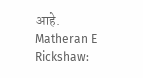आहे.
Matheran E Rickshaw: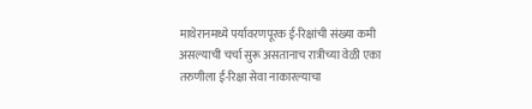माथेरानमध्ये पर्यावरणपूरक ई-रिक्षांची संख्या कमी असल्याची चर्चा सुरू असतानाच रात्रीच्या वेळी एका तरुणीला ई-रिक्षा सेवा नाकारल्याचा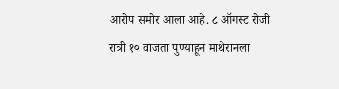आरोप समोर आला आहे. ८ ऑगस्ट रोजी रात्री १० वाजता पुण्याहून माथेरानला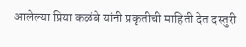आलेल्या प्रिया कळंबे यांनी प्रकृतीची माहिती देत दस्तुरी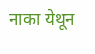नाका येथून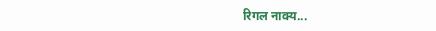रिगल नाक्य...